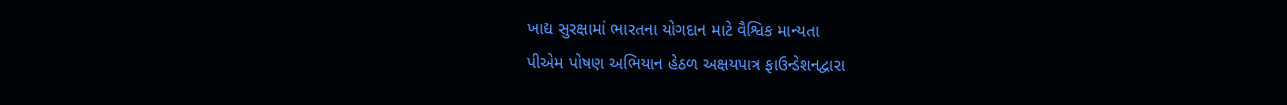ખાદ્ય સુરક્ષામાં ભારતના યોગદાન માટે વૈશ્વિક માન્યતા
પીએમ પોષણ અભિયાન હેઠળ અક્ષયપાત્ર ફાઉન્ડેશનદ્વારા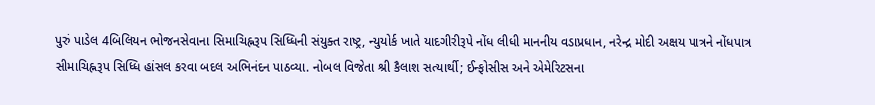પુરું પાડેલ 4બિલિયન ભોજનસેવાના સિમાચિહ્નરૂપ સિધ્ધિની સંયુક્ત રાષ્ટ્ર, ન્યુયોર્ક ખાતે યાદગીરીરૂપે નોંધ લીધી માનનીય વડાપ્રધાન, નરેન્દ્ર મોદી અક્ષય પાત્રને નોંધપાત્ર સીમાચિહ્નરૂપ સિધ્ધિ હાંસલ કરવા બદલ અભિનંદન પાઠવ્યા. નોબલ વિજેતા શ્રી કૈલાશ સત્યાર્થી; ઈન્ફોસીસ અને એમેરિટસના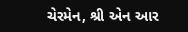ચેરમેન, શ્રી એન આર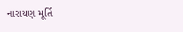નારાયણ મૂર્તિ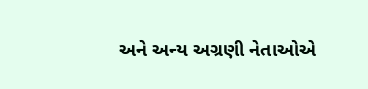અને અન્ય અગ્રણી નેતાઓએ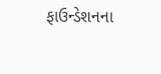ફાઉન્ડેશનના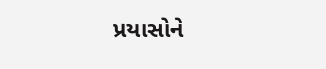પ્રયાસોને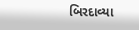બિરદાવ્યા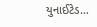યુનાઈટેડ…